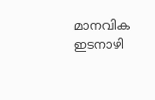മാനവിക ഇടനാഴി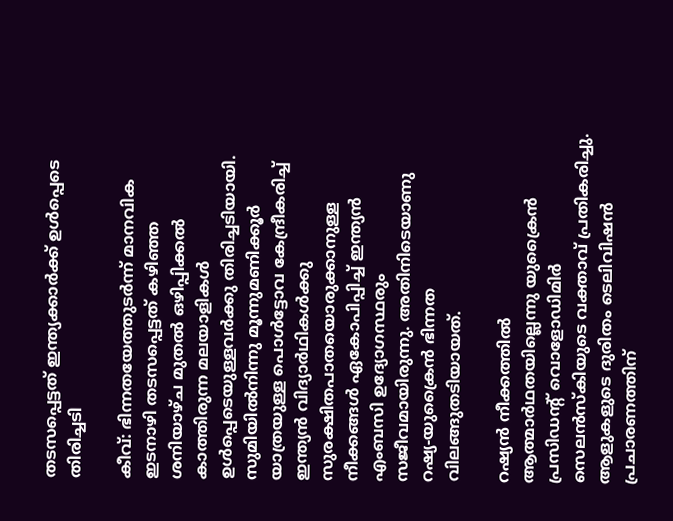തടസപ്പെട്ടത് ഇന്ത്യക്കാര്‍ക്ക് ഉള്‍പ്പെടെ തിരിച്ചടി

കീവ്: ഭിന്നതയേത്തുടര്‍ന്ന് മാനവിക ഇടനാഴി തടസപ്പെട്ടത് കഴിഞ്ഞ ശനിയാഴ്ച മുതല്‍ ഒഴിപ്പിക്കല്‍ കാത്തിരുന്ന മലയാളികള്‍ ഉള്‍പ്പെടെയുള്ളവര്‍ക്കു തിരിച്ചടിയായി. സുമിയില്‍നിന്നു മൂന്നുമണിക്കൂര്‍ യാത്രയുള്ള പൊള്‍ട്ടോവ കേന്ദ്രീകരിച്ച് ഇന്ത്യന്‍ വിദ്യാര്‍ഥികള്‍ക്കു സുരക്ഷിതപാതയൊരുക്കാനുള്ള നീക്കങ്ങള്‍ ഏകോപിപ്പിച്ച് ഇന്ത്യന്‍ എംബസി ഉദ്യോഗസ്ഥരും സജീവമായിരുന്നു. അതിനിടെയാണു റഷ്യ-യുക്രൈന്‍ ഭിന്നത വിലങ്ങുതടിയായത്.

റഷ്യന്‍ നീക്കത്തില്‍ ആത്മാര്‍ഥതയില്ലെന്നു യുക്രൈന്‍ പ്രസിഡന്റ് വൊളോഡിമിര്‍ സെലന്‍സ്‌കിയുടെ വക്താവ് പ്രതികരിച്ചു. ആളുകളുടെ ദുരിതം ടെലിവിഷന്‍ പ്രചാരണത്തിന്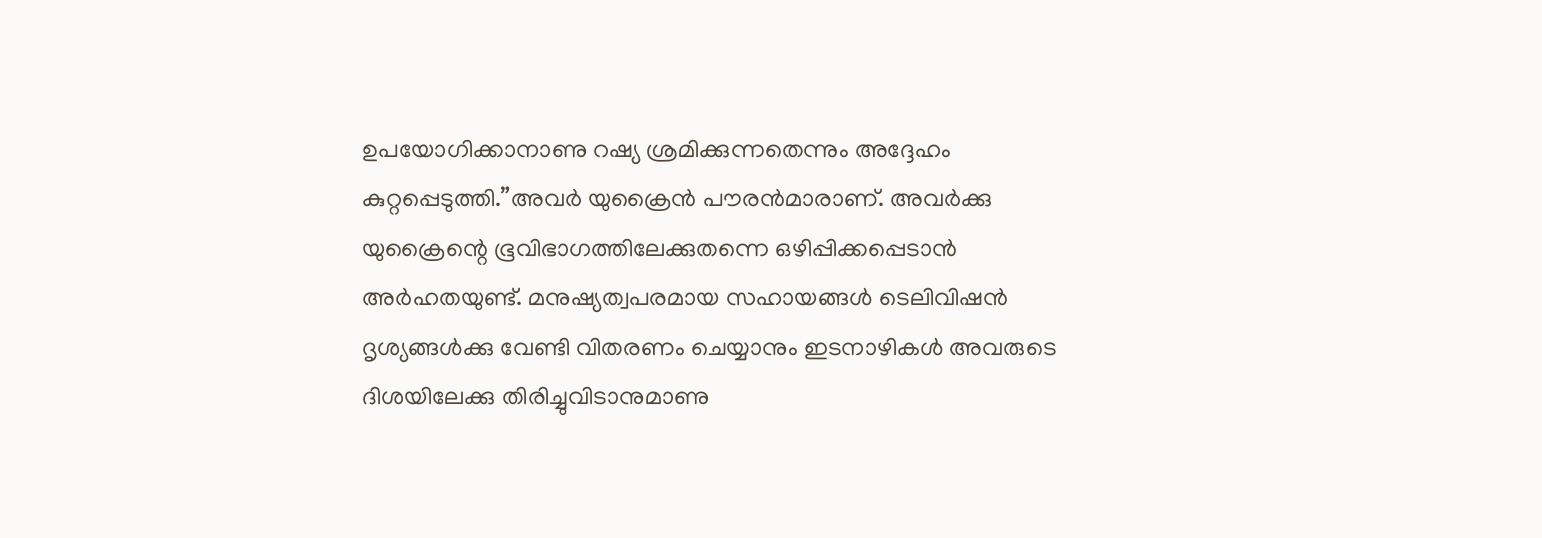ഉപയോഗിക്കാനാണു റഷ്യ ശ്രമിക്കുന്നതെന്നും അദ്ദേഹം കുറ്റപ്പെടുത്തി.”അവര്‍ യുക്രൈന്‍ പൗരന്‍മാരാണ്. അവര്‍ക്കു യുക്രൈന്റെ ഭൂവിഭാഗത്തിലേക്കുതന്നെ ഒഴിപ്പിക്കപ്പെടാന്‍ അര്‍ഹതയുണ്ട്. മനുഷ്യത്വപരമായ സഹായങ്ങള്‍ ടെലിവിഷന്‍ ദൃശ്യങ്ങള്‍ക്കു വേണ്ടി വിതരണം ചെയ്യാനും ഇടനാഴികള്‍ അവരുടെ ദിശയിലേക്കു തിരിച്ചുവിടാനുമാണു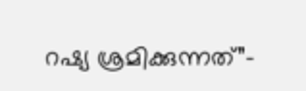റഷ്യ ശ്രമിക്കുന്നത്”-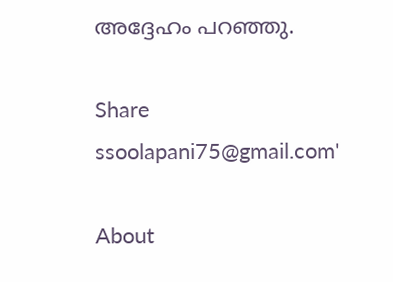അദ്ദേഹം പറഞ്ഞു.

Share
ssoolapani75@gmail.com'

About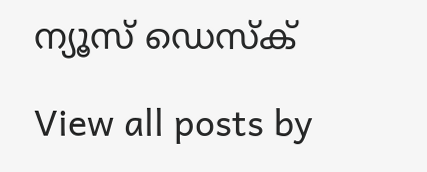ന്യൂസ് ഡെസ്ക്

View all posts by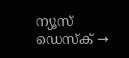ന്യൂസ് ഡെസ്ക് →